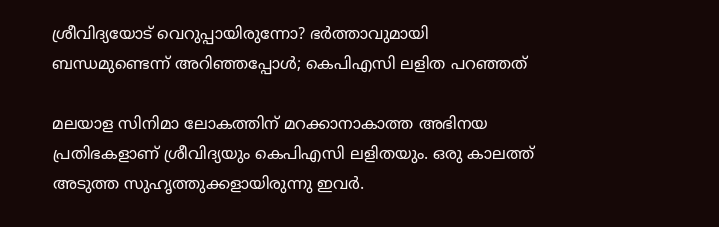ശ്രീവിദ്യയോട് വെറുപ്പായിരുന്നോ? ഭർത്താവുമായി ബന്ധമുണ്ടെന്ന് അറിഞ്ഞപ്പോൾ; കെപിഎസി ലളിത പറഞ്ഞത്

മലയാള സിനിമാ ലോകത്തിന് മറക്കാനാകാത്ത അഭിനയ പ്രതിഭകളാണ് ശ്രീവിദ്യയും കെപിഎസി ലളിതയും. ഒരു കാലത്ത് അടുത്ത സുഹൃത്തുക്കളായിരുന്നു ഇവർ.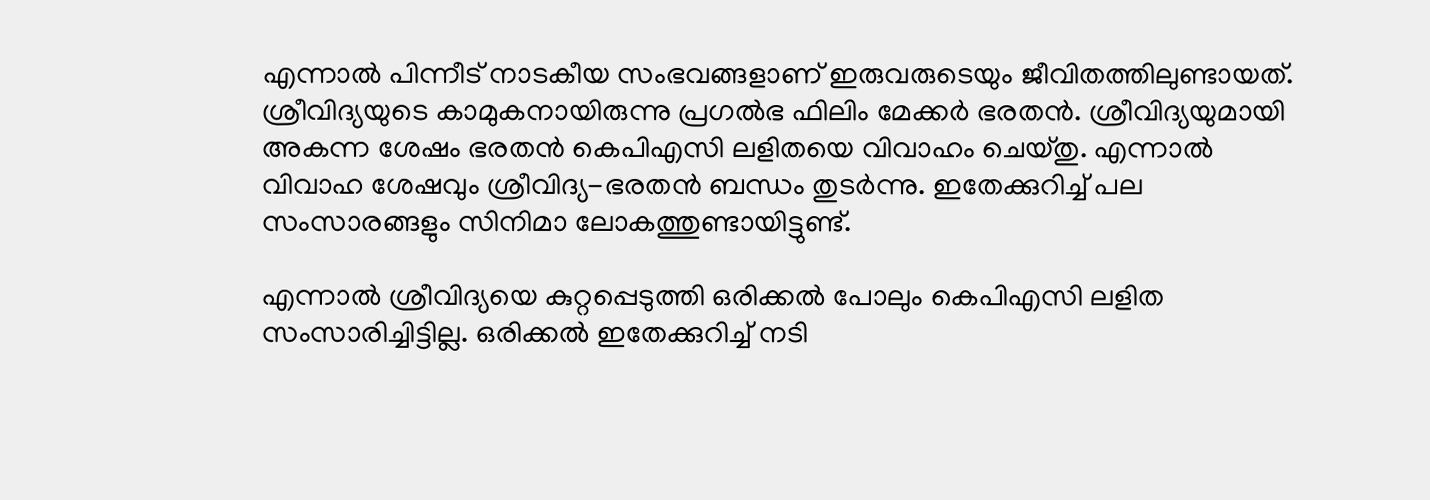എന്നാൽ പിന്നീട് നാടകീയ സംഭവങ്ങളാണ് ഇരുവരുടെയും ജീവിതത്തിലുണ്ടായത്. ശ്രീവിദ്യയുടെ കാമുകനായിരുന്നു പ്രഗൽഭ ഫിലിം മേക്കർ ഭരതൻ. ശ്രീവിദ്യയുമായി അകന്ന ശേഷം ഭരതൻ കെപിഎസി ലളിതയെ വിവാഹം ചെയ്തു. എന്നാൽ വിവാഹ ശേഷവും ശ്രീവിദ്യ-ഭരതൻ ബന്ധം തുട‌ർന്നു. ഇതേക്കുറിച്ച് പല സംസാരങ്ങളും സിനിമാ ലോകത്തുണ്ടായിട്ടുണ്ട്.

എന്നാൽ ശ്രീവിദ്യയെ കുറ്റപ്പെടുത്തി ഒരിക്കൽ പോലും കെപിഎസി ലളിത സംസാരിച്ചി‌ട്ടില്ല. ഒരിക്കൽ ഇതേക്കുറിച്ച് നടി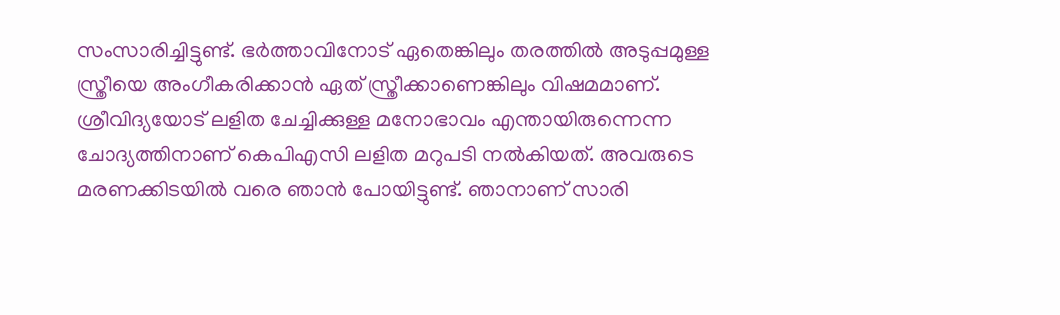സംസാരിച്ചിട്ടുണ്ട്. ഭർത്താവിനോട് ഏതെങ്കിലും തരത്തിൽ അടുപ്പമുള്ള സ്ത്രീയെ അംഗീകരിക്കാൻ ഏത് സ്ത്രീക്കാണെങ്കിലും വിഷമമാണ്. ശ്രീവിദ്യയോട് ലളിത ചേച്ചിക്കുള്ള മനോഭാവം എന്തായിരുന്നെന്ന ചോദ്യത്തിനാണ് കെപിഎസി ലളിത മറുപടി നൽകിയത്. അവരുടെ മരണക്കിടയിൽ വരെ ഞാൻ പോയിട്ടുണ്ട്. ഞാനാണ് സാരി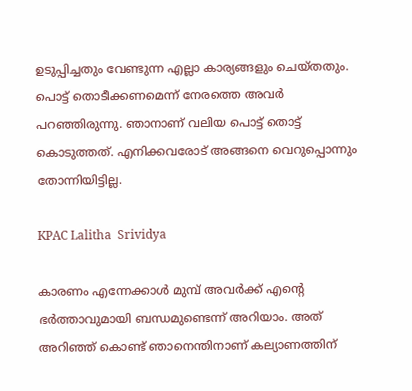ഉടുപ്പിച്ചതും വേണ്ടുന്ന എല്ലാ കാര്യങ്ങളും ചെയ്തതും. പൊട്ട് തൊടീക്കണമെന്ന് നേരത്തെ അവർ പറഞ്ഞിരുന്നു. ഞാനാണ് വലിയ പൊട്ട് തൊട്ട് കൊടുത്തത്. എനിക്കവരോട് അങ്ങനെ വെറുപ്പൊന്നും തോന്നിയിട്ടില്ല.

KPAC Lalitha  Srividya

കാരണം എന്നേക്കാൾ മുമ്പ് അവർക്ക് എന്റെ ഭർത്താവുമായി ബന്ധമുണ്ടെന്ന് അറിയാം. അത് അറിഞ്ഞ് കൊണ്ട് ഞാനെന്തിനാണ് കല്യാണത്തിന്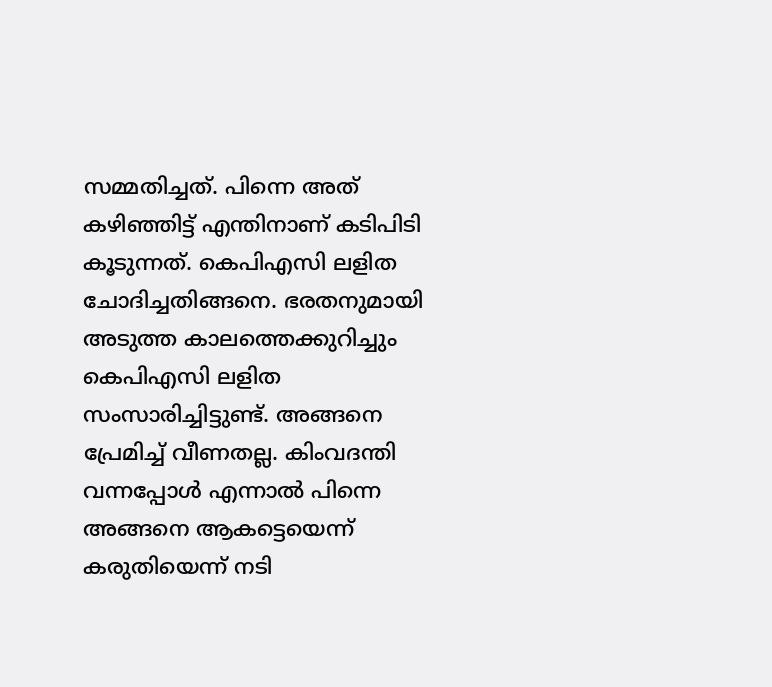സമ്മതിച്ചത്. പിന്നെ അത് കഴിഞ്ഞിട്ട് എന്തിനാണ് കടിപിടി കൂടുന്നത്. കെപിഎസി ലളിത ചോദിച്ചതിങ്ങനെ. ഭരതനുമായി അടുത്ത കാലത്തെക്കുറിച്ചും കെപിഎസി ലളിത സംസാരിച്ചിട്ടുണ്ട്. അങ്ങനെ പ്രേമിച്ച് വീണതല്ല. കിംവദന്തി വന്നപ്പോൾ എന്നാൽ പിന്നെ അങ്ങനെ ആകട്ടെയെന്ന് കരുതിയെന്ന് നടി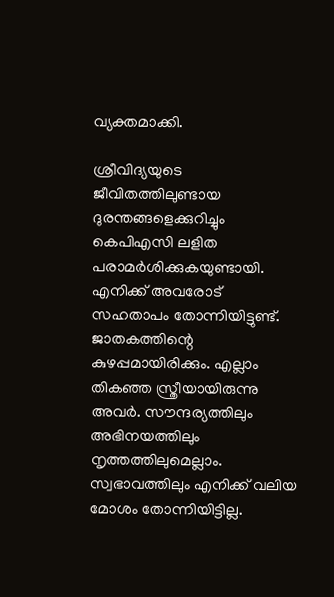വ്യക്തമാക്കി.

ശ്രീവിദ്യയുടെ ജീവിതത്തിലുണ്ടായ ദുരന്തങ്ങളെക്കുറിച്ചും കെപിഎസി ലളിത പരാമർശിക്കുകയുണ്ടായി. എനിക്ക് അവരോട് സഹതാപം തോന്നിയിട്ടുണ്ട്. ജാതകത്തിന്റെ കുഴപ്പമായിരിക്കും. എല്ലാം തികഞ്ഞ സ്ത്രീയായിരുന്നു അവർ. സൗന്ദര്യത്തിലും അഭിനയത്തിലും നൃത്തത്തിലുമെല്ലാം. സ്വഭാവത്തിലും എനിക്ക് വലിയ മോശം തോന്നിയിട്ടില്ല.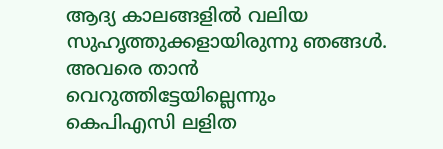ആദ്യ കാലങ്ങളിൽ വലിയ സുഹൃത്തുക്കളായിരുന്നു ഞങ്ങൾ. അവരെ താൻ വെറുത്തിട്ടേയില്ലെന്നും കെപിഎസി ലളിത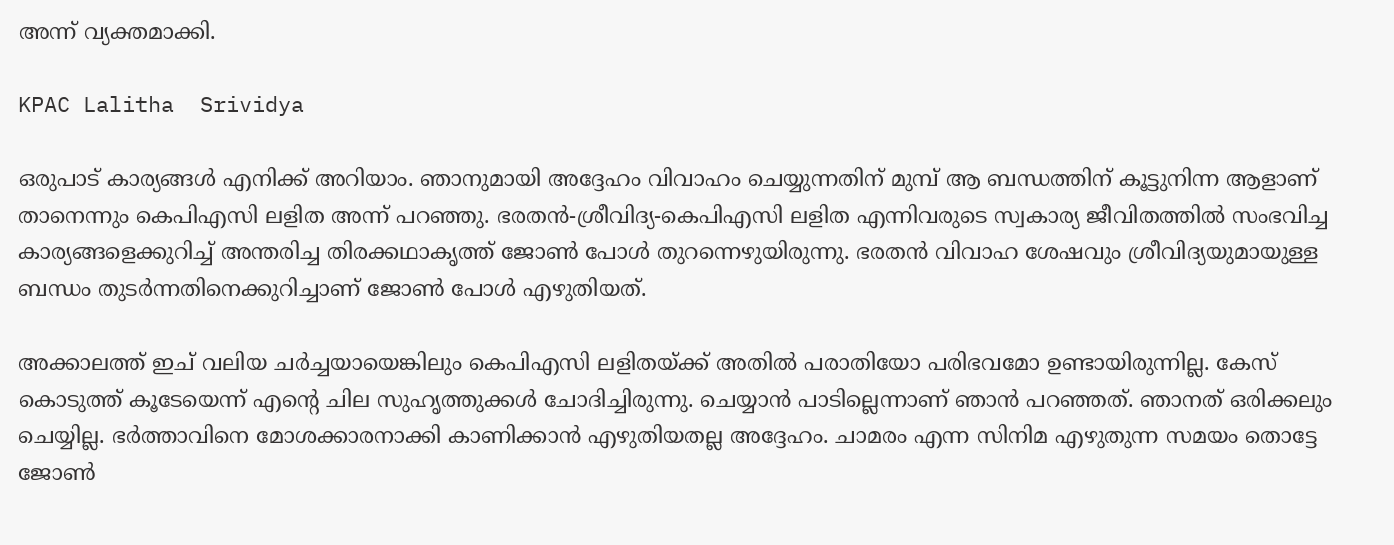അന്ന് വ്യക്തമാക്കി.

KPAC Lalitha  Srividya

ഒരുപാട് കാര്യങ്ങൾ എനിക്ക് അറിയാം. ഞാനുമായി അദ്ദേഹം വിവാഹം ചെയ്യുന്നതിന് മുമ്പ് ആ ബന്ധത്തിന് കൂട്ടുനിന്ന ആളാണ് താനെന്നും കെപിഎസി ലളിത അന്ന് പറഞ്ഞു. ഭരതൻ-ശ്രീവിദ്യ-കെപിഎസി ലളിത എന്നിവരുടെ സ്വകാര്യ ജീവിതത്തിൽ സംഭവിച്ച കാര്യങ്ങളെക്കുറിച്ച് അന്തരിച്ച തിരക്കഥാകൃത്ത് ജോൺ പോൾ തുറന്നെഴുയിരുന്നു. ഭരതൻ വിവാഹ ശേഷവും ശ്രീവിദ്യയുമായുള്ള ബന്ധം തുടർന്നതിനെക്കുറിച്ചാണ് ജോൺ പോൾ എഴുതിയത്.

അക്കാലത്ത് ഇച് വലിയ ചർച്ചയായെങ്കിലും കെപിഎസി ലളിതയ്ക്ക് അതിൽ പരാതിയോ പരിഭവമോ ഉണ്ടായിരുന്നില്ല. കേസ് കൊടുത്ത് കൂടേയെന്ന് എന്റെ ചില സുഹൃത്തുക്കൾ ചോദിച്ചിരുന്നു. ചെയ്യാൻ പാടില്ലെന്നാണ് ഞാൻ പറഞ്ഞത്. ഞാനത് ഒരിക്കലും ചെയ്യില്ല. ഭർത്താവിനെ മോശക്കാരനാക്കി കാണിക്കാൻ എഴുതിയതല്ല അദ്ദേഹം. ചാമരം എന്ന സിനിമ എഴുതുന്ന സമയം തൊട്ടേ ജോൺ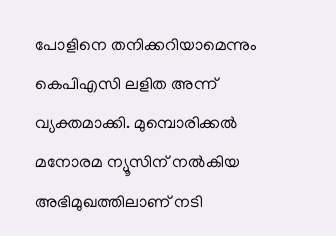പോളിനെ തനിക്കറിയാമെന്നും കെപിഎസി ലളിത അന്ന് വ്യക്തമാക്കി. മുമ്പൊരിക്കൽ മനോരമ ന്യൂസിന് നൽകിയ അഭിമുഖത്തിലാണ് നടി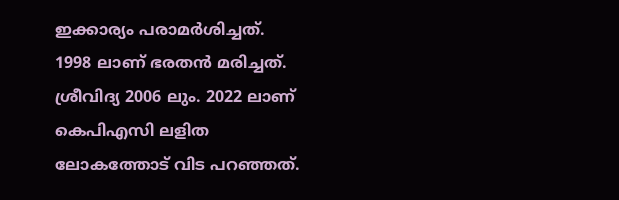ഇക്കാര്യം പരാമർശിച്ചത്. 1998 ലാണ് ഭരതൻ മരിച്ചത്. ശ്രീവിദ്യ 2006 ലും. 2022 ലാണ് കെപിഎസി ലളിത ലോകത്തോട് വിട പറഞ്ഞത്.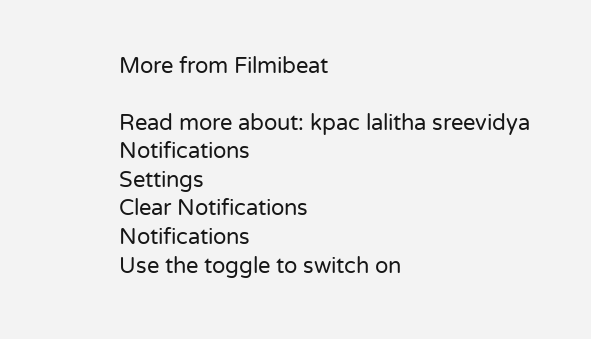More from Filmibeat

Read more about: kpac lalitha sreevidya
Notifications
Settings
Clear Notifications
Notifications
Use the toggle to switch on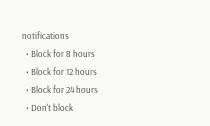notifications
  • Block for 8 hours
  • Block for 12 hours
  • Block for 24 hours
  • Don't block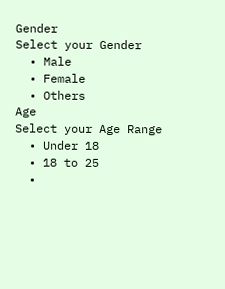Gender
Select your Gender
  • Male
  • Female
  • Others
Age
Select your Age Range
  • Under 18
  • 18 to 25
  •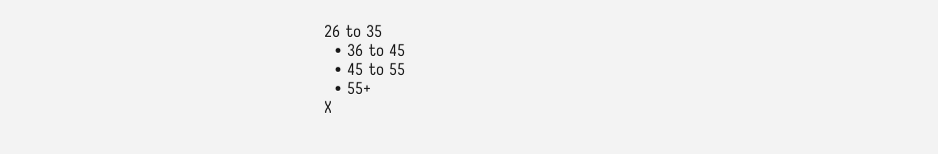26 to 35
  • 36 to 45
  • 45 to 55
  • 55+
X